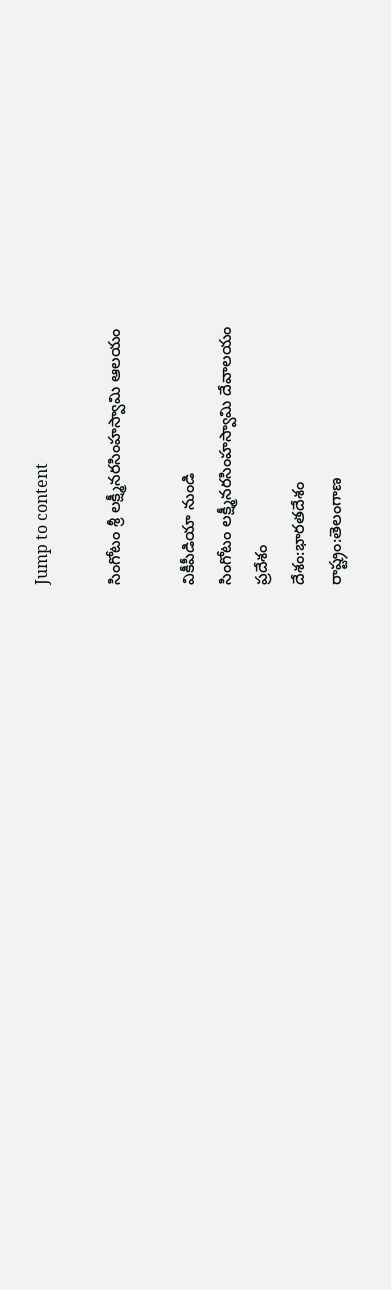Jump to content

సింగోటం శ్రీ లక్ష్మీనరసింహస్వామి ఆలయం

వికీపీడియా నుండి
సింగోటం లక్ష్మీనరసింహస్వామి దేవాలయం
ప్రదేశం
దేశం:భారతదేశం
రాష్ట్రం:తెలంగాణ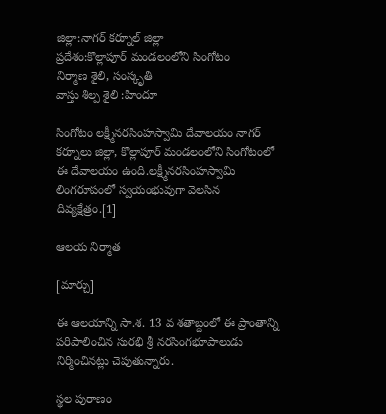జిల్లా:నాగర్ కర్నూల్ జిల్లా
ప్రదేశం:కొల్లాపూర్ మండలంలోని సింగోటం
నిర్మాణ శైలి, సంస్కృతి
వాస్తు శిల్ప శైలి :హిందూ

సింగోటం లక్ష్మీనరసింహస్వామి దేవాలయం నాగర్ కర్నూలు జిల్లా, కొల్లాపూర్ మండలంలోని సింగోటంలో ఈ దేవాలయం ఉంది.లక్ష్మీనరసింహస్వామి లింగరూపంలో స్వయంభువుగా వెలసిన దివ్యక్షేత్రం.[1]

ఆలయ నిర్మాత

[మార్చు]

ఈ ఆలయాన్ని సా.శ. 13 వ శతాబ్దంలో ఈ ప్రాంతాన్ని పరిపాలించిన సురభి శ్రీ నరసింగభూపాలుడు నిర్మించినట్లు చెపుతున్నారు.

స్థల పురాణం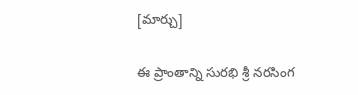[మార్చు]

ఈ ప్రాంతాన్ని సురభి శ్రీ నరసింగ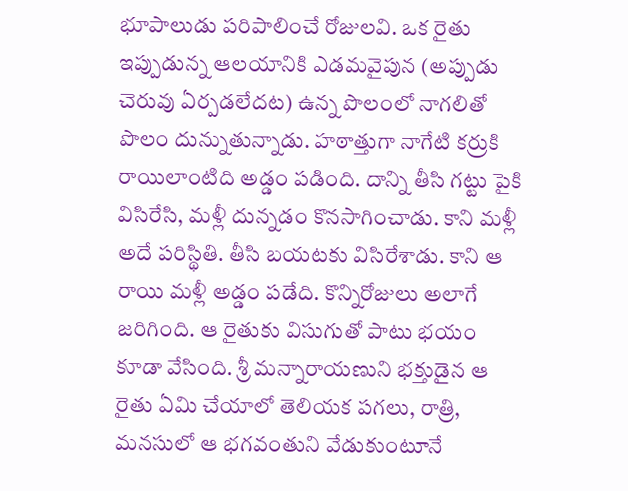భూపాలుడు పరిపాలించే రోజులవి. ఒక రైతు ఇప్పుడున్న ఆలయానికి ఎడమవైపున (అప్పుడు చెరువు ఏర్పడలేదట) ఉన్న పొలంలో నాగలితో పొలం దున్నుతున్నాడు. హఠాత్తుగా నాగేటి కర్రుకి రాయిలాంటిది అడ్డం పడింది. దాన్ని తీసి గట్టు పైకి విసిరేసి, మళ్లీ దున్నడం కొనసాగించాడు. కాని మళ్లీ అదే పరిస్థితి. తీసి బయటకు విసిరేశాడు. కాని ఆ రాయి మళ్లీ అడ్డం పడేది. కొన్నిరోజులు అలాగే జరిగింది. ఆ రైతుకు విసుగుతో పాటు భయం కూడా వేసింది. శ్రీ మన్నారాయణుని భక్తుడైన ఆ రైతు ఏమి చేయాలో తెలియక పగలు, రాత్రి, మనసులో ఆ భగవంతుని వేడుకుంటూనే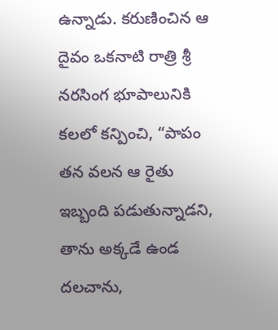ఉన్నాడు. కరుణించిన ఆ దైవం ఒకనాటి రాత్రి శ్రీ నరసింగ భూపాలునికి కలలో కన్పించి, “పాపం తన వలన ఆ రైతు ఇబ్బంది పడుతున్నాడని, తాను అక్కడే ఉండ దలచాను,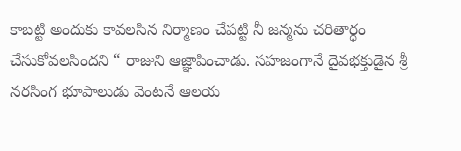కాబట్టి అందుకు కావలసిన నిర్మాణం చేపట్టి నీ జన్మను చరితార్ధం చేసుకోవలసిందని “ రాజుని ఆజ్ఞాపించాడు. సహజంగానే దైవభక్తుడైన శ్రీ నరసింగ భూపాలుడు వెంటనే ఆలయ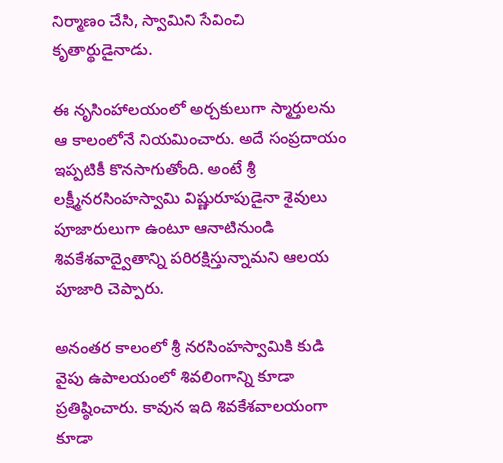నిర్మాణం చేసి, స్వామిని సేవించి కృతార్థుడైనాడు.

ఈ నృసింహాలయంలో అర్చకులుగా స్మార్తులను ఆ కాలంలోనే నియమించారు. అదే సంప్రదాయం ఇప్పటికీ కొనసాగుతోంది. అంటే శ్రీ లక్ష్మీనరసింహస్వామి విష్ణురూపుడైనా శైవులు పూజారులుగా ఉంటూ ఆనాటినుండి శివకేశవాద్వైతాన్ని పరిరక్షిస్తున్నామని ఆలయ పూజారి చెప్పారు.

అనంతర కాలంలో శ్రీ నరసింహస్వామికి కుడి వైపు ఉపాలయంలో శివలింగాన్ని కూడా ప్రతిష్ఠించారు. కావున ఇది శివకేశవాలయంగా కూడా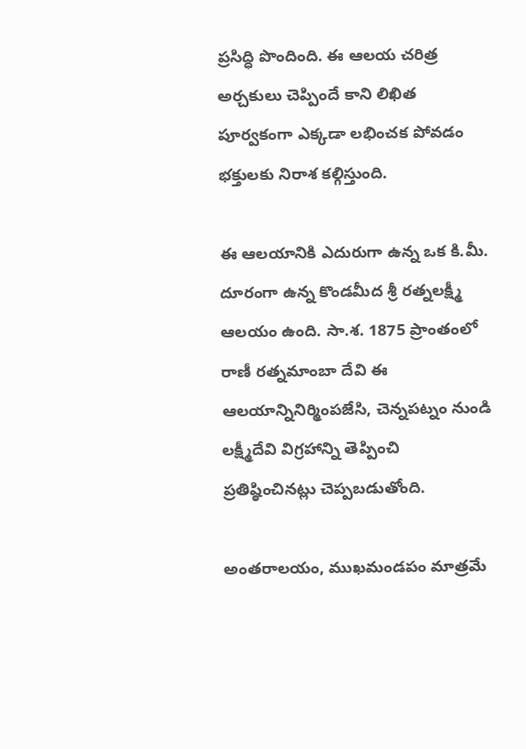ప్రసిద్ధి పొందింది. ఈ ఆలయ చరిత్ర అర్చకులు చెప్పిందే కాని లిఖిత పూర్వకంగా ఎక్కడా లభించక పోవడం భక్తులకు నిరాశ కల్గిస్తుంది.

ఈ ఆలయానికి ఎదురుగా ఉన్న ఒక కి.మీ. దూరంగా ఉన్న కొండమీద శ్రీ రత్నలక్ష్మీ ఆలయం ఉంది. సా.శ. 1875 ప్రాంతంలో రాణీ రత్నమాంబా దేవి ఈ ఆలయాన్నినిర్మింపజేసి, చెన్నపట్నం నుండి లక్ష్మీదేవి విగ్రహాన్ని తెప్పించి ప్రతిష్ఠించినట్లు చెప్పబడుతోంది.

అంతరాలయం, ముఖమండపం మాత్రమే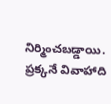నిర్మించబడ్డాయి. ప్రక్కనే వివాహాది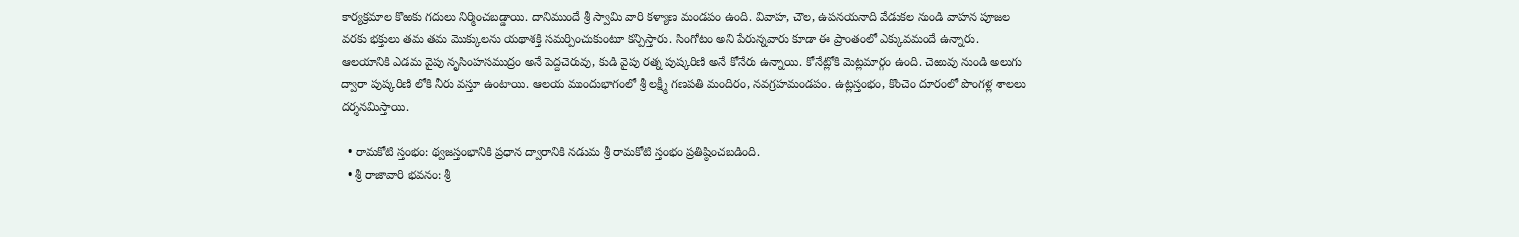కార్యక్రమాల కొఱకు గదులు నిర్మించబడ్డాయి. దానిముందే శ్రీ స్వామి వారి కళ్యాణ మండపం ఉంది. వివాహ, చౌల, ఉపనయనాది వేడుకల నుండి వాహన పూజల వరకు భక్తులు తమ తమ మొక్కులను యథాశక్తి సమర్పించుకుంటూ కన్పిస్తారు. సింగోటం అని పేరున్నవారు కూడా ఈ ప్రాంతంలో ఎక్కువమందే ఉన్నారు. ఆలయానికి ఎడమ వైపు నృసింహసముద్రం అనే పెద్దచెరువు, కుడి వైపు రత్న పుష్కరిణి అనే కోనేరు ఉన్నాయి. కోనేట్లోకి మెట్లమార్గం ఉంది. చెఱువు నుండి అలుగు ద్వారా పుష్కరిణి లోకి నీరు వస్తూ ఉంటాయి. ఆలయ ముందుభాగంలో శ్రీ లక్ష్మీ గణపతి మందిరం, నవగ్రహమండపం. ఉట్లస్తంభం, కొంచెం దూరంలో పొంగళ్ల శాలలు దర్శనమిస్తాయి.

  • రామకోటి స్తంభం: థ్వజస్తంభానికి ప్రధాన ద్వారానికి నడుమ శ్రీ రామకోటి స్తంభం ప్రతిష్ఠించబడింది.
  • శ్రీ రాజావారి భవనం: శ్రీ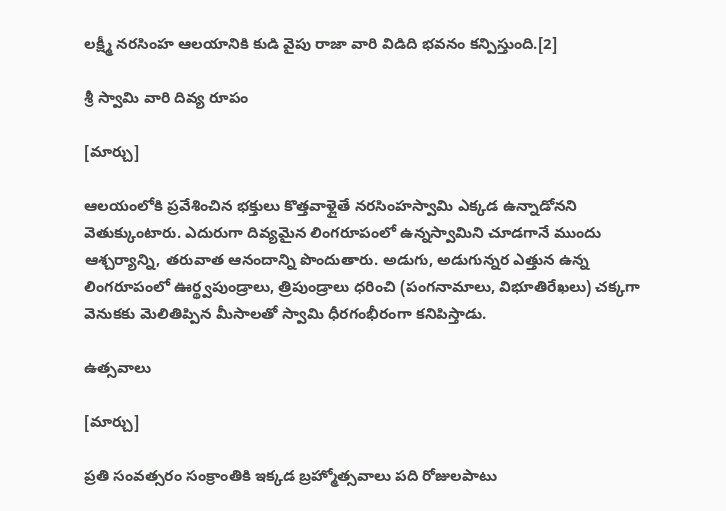లక్ష్మీ నరసింహ ఆలయానికి కుడి వైపు రాజా వారి విడిది భవనం కన్పిస్తుంది.[2]

శ్రీ స్వామి వారి దివ్య రూపం

[మార్చు]

ఆలయంలోకి ప్రవేశించిన భక్తులు కొత్తవాళ్లైతే నరసింహస్వామి ఎక్కడ ఉన్నాడోనని వెతుక్కుంటారు. ఎదురుగా దివ్యమైన లింగరూపంలో ఉన్నస్వామిని చూడగానే ముందు ఆశ్చర్యాన్ని, తరువాత ఆనందాన్ని పొందుతారు. అడుగు, అడుగున్నర ఎత్తున ఉన్న లింగరూపంలో ఊర్థ్వపుండ్రాలు, త్రిపుండ్రాలు ధరించి (పంగనామాలు, విభూతిరేఖలు) చక్కగా వెనుకకు మెలితిప్పిన మీసాలతో స్వామి ధీరగంభీరంగా కనిపిస్తాడు.

ఉత్సవాలు

[మార్చు]

ప్రతి సంవత్సరం సంక్రాంతికి ఇక్కడ బ్రహ్మోత్సవాలు పది రోజులపాటు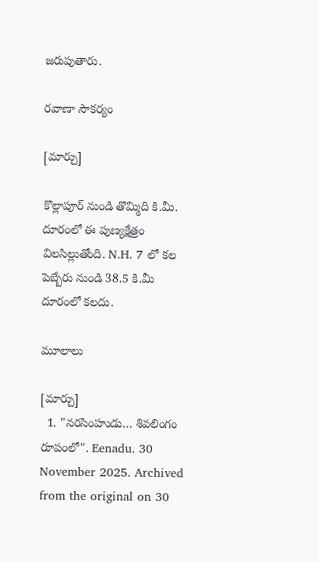జరుపుతారు.

రవాణా సౌకర్యం

[మార్చు]

కొల్లాపూర్ నుండి తొమ్మిది కి.మీ. దూరంలో ఈ పుణ్యక్షేత్రం విలసిల్లుతోంది. N.H. 7 లో కల పెబ్బేరు నుండి 38.5 కి.మీ దూరంలో కలదు.

మూలాలు

[మార్చు]
  1. "నరసింహుడు… శివలింగం రూపంలో". Eenadu. 30 November 2025. Archived from the original on 30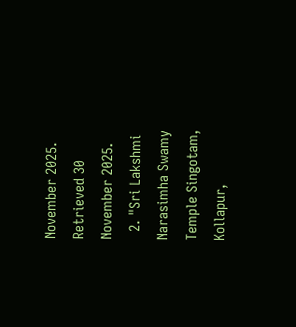November 2025. Retrieved 30 November 2025.
  2. "Sri Lakshmi Narasimha Swamy Temple Singotam, Kollapur,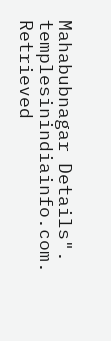Mahabubnagar Details". templesinindiainfo.com. Retrieved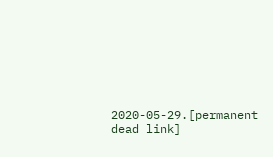2020-05-29.[permanent dead link]